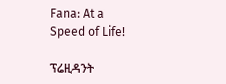Fana: At a Speed of Life!

ፕሬዚዳንት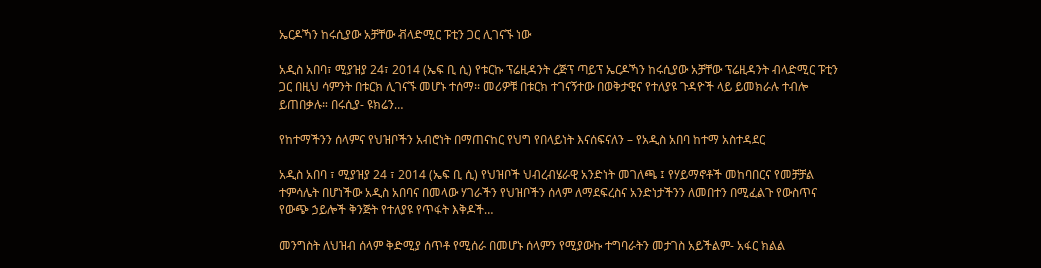ኤርዶኻን ከሩሲያው አቻቸው ቭላድሚር ፑቲን ጋር ሊገናኙ ነው

አዲስ አበባ፣ ሚያዝያ 24፣ 2014 (ኤፍ ቢ ሲ) የቱርኩ ፕሬዚዳንት ረጅፕ ጣይፕ ኤርዶኻን ከሩሲያው አቻቸው ፕሬዚዳንት ብላድሚር ፑቲን ጋር በዚህ ሳምንት በቱርክ ሊገናኙ መሆኑ ተሰማ፡፡ መሪዎቹ በቱርክ ተገናኝተው በወቅታዊና የተለያዩ ጉዳዮች ላይ ይመክራሉ ተብሎ ይጠበቃሉ። በሩሲያ- ዩክሬን…

የከተማችንን ሰላምና የህዝቦችን አብሮነት በማጠናከር የህግ የበላይነት እናሰፍናለን – የአዲስ አበባ ከተማ አስተዳደር

አዲስ አበባ ፣ ሚያዝያ 24 ፣ 2014 (ኤፍ ቢ ሲ) የህዝቦች ህብረብሄራዊ አንድነት መገለጫ ፤ የሃይማኖቶች መከባበርና የመቻቻል ተምሳሌት በሆነችው አዲስ አበባና በመላው ሃገራችን የህዝቦችን ሰላም ለማደፍረስና አንድነታችንን ለመበተን በሚፈልጉ የውስጥና የውጭ ኃይሎች ቅንጅት የተለያዩ የጥፋት እቅዶች…

መንግስት ለህዝብ ሰላም ቅድሚያ ሰጥቶ የሚሰራ በመሆኑ ሰላምን የሚያውኩ ተግባራትን መታገስ አይችልም- አፋር ክልል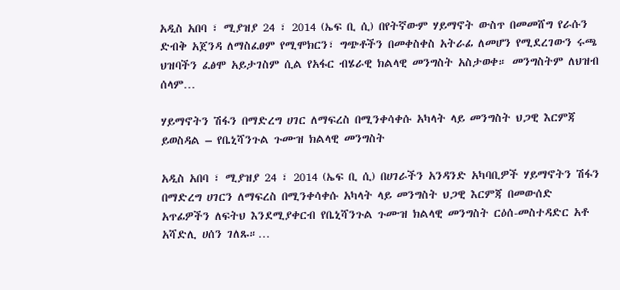አዲስ አበባ ፣ ሚያዝያ 24 ፣ 2014 (ኤፍ ቢ ሲ) በየትኛውም ሃይማኖት ውስጥ በመመሸግ የራሱን ድብቅ አጀንዳ ለማስፈፀም የሚሞክርን፣ ግጭቶችን በመቀስቀስ አትራፊ ለመሆን የሚደረገውን ሩጫ ህዝባችን ፈፅሞ አይታገስም ሲል የአፋር ብሄራዊ ክልላዊ መንግስት አስታወቀ። መንግስትም ለህዝብ ሰላም…

ሃይማኖትን ሽፋን በማድረግ ሀገር ለማፍረስ በሚንቀሳቀሱ አካላት ላይ መንግስት ህጋዊ እርምጃ ይወስዳል – የቤኒሻንጉል ጉሙዝ ክልላዊ መንግስት

አዲስ አበባ ፣ ሚያዝያ 24 ፣ 2014 (ኤፍ ቢ ሲ) በሀገራችን አንዳንድ አካባቢዎች ሃይማኖትን ሽፋን በማድረግ ሀገርን ለማፍረስ በሚንቀሳቀሱ አካላት ላይ መንግስት ህጋዊ እርምጃ በመውሰድ አጥፊዎችን ለፍትህ እንደሚያቀርብ የቤኒሻንጉል ጉሙዝ ክልላዊ መንግስት ርዕሰ-መስተዳድር አቶ አሻድሊ ሀሰን ገለጹ።…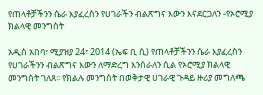የጠላቶቻችንን ሴራ እያፈረስን የሀገራችን ብልጽግና እውን እናደርጋለን -የኦሮሚያ ክልላዊ መንግስት

አዲስ አበባ፣ ሚያዝያ 24፣ 2014 (ኤፍ ቢ ሲ) የጠላቶቻችንን ሴራ እያፈረስን የሀገራችንን ብልጽግና እውን ለማድረግ እንሰራለን ሲል የኦሮሚያ ክልላዊ መንግስት ገለጸ፡፡ የክልሉ መንግስት በወቅታዊ ሀገራዊ ጉዳይ ዙሪያ መግለጫ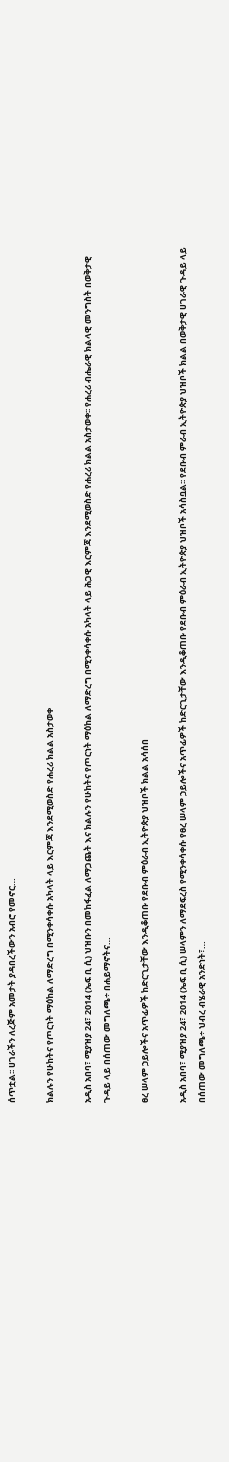ሰጥቷል፡፡ ሀገራችን ለረጅም አመታት ያዳበረችውን አብሮ የመኖር…

ክልሉን የሁከትና የጦርነት ማዕከል ለማድረግ በሚንቀሳቀሱ አካላት ላይ እርምጃ እንደሚወስድ የሐረሪ ክልል አስታወቀ

አዲስ አበባ፣ ሚያዝያ 24፣ 2014 (ኤፍ ቢ ሲ) ህዝቡን በመከፋፈል ለማጋጨት እና ክልሉን የሁከትና የጦርነት ማዕከል ለማድረግ በሚንቀሳቀሱ አካላት ላይ ሕጋዊ እርምጃ እንደሚወስድ የሐረሪ ክልል አስታወቀ፡፡ የሐረሪ ብሔራዊ ክልላዊ መንግስት በወቅታዊ ጉዳይ ላይ በሰጠው መግለጫ÷ በሐይማኖትና…

ፀረ ሠላም ኃይሎችና አጥፊዎች ከድርጊታቸው እንዲቆጠቡ የደቡብ ምዕራብ ኢትዮጵያ ህዝቦች ክልል አሳሰበ

አዲስ አበባ፣ ሚያዝያ 24፣ 2014 (ኤፍ ቢ ሲ) ሠላምን ለማደፍረስ የሚንቀሳቀሱ የፀረ ሠላም ኃይሎችና አጥፊዎች ከድርጊታቸው እንዲቆጠቡ የደቡብ ምዕራብ ኢትዮጵያ ህዝቦች አሳስቧል፡፡ የደቡብ ምራብ ኢትዮጵያ ህዝቦች ክልል በወቅታዊ ሀገራዊ ጉዳይ ላይ በሰጠው መግለጫ÷ ህብረ ብሄራዊ አንድነት፣…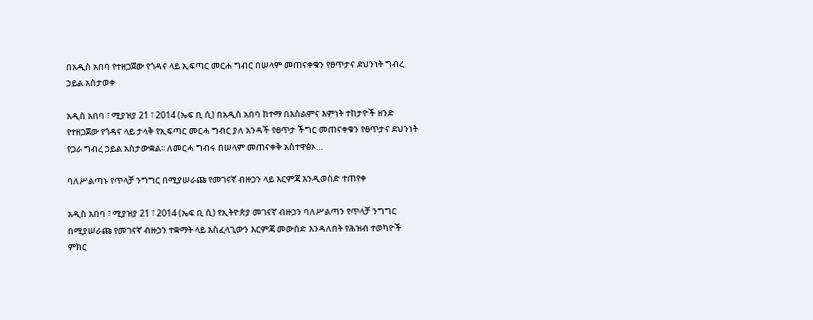በአዲስ አበባ የተዘጋጀው የጎዳና ላይ ኢፍጣር መርሐ ግብር በሠላም መጠናቀቁን የፀጥታና ደህንነት ግብረ ኃይል አስታወቀ

አዲስ አበባ ፣ ሚያዝያ 21 ፣ 2014 (ኤፍ ቢ ሲ) በአዲስ አበባ ከተማ በእስልምና እምነት ተከታዮች ዘንድ የተዘጋጀው የጎዳና ላይ ታላቅ የኢፍጣር መርሓ ግብር ያለ አንዳች የፀጥታ ችግር መጠናቀቁን የፀጥታና ደህንነት የጋራ ግብረ ኃይል አስታውቋል፡፡ ለመርሓ ግብሩ በሠላም መጠናቀቅ አስተዋፅኦ…

ባለሥልጣኑ የጥላቻ ንግግር በሚያሠራጩ የመገናኛ ብዙኃን ላይ እርምጃ እንዲወስድ ተጠየቀ

አዲስ አበባ ፣ ሚያዝያ 21 ፣ 2014 (ኤፍ ቢ ሲ) የኢትዮጵያ መገናኛ ብዙኃን ባለሥልጣን የጥላቻ ንግግር በሚያሠራጩ የመገናኛ ብዙኃን ተቋማት ላይ አስፈላጊውን እርምጃ መውሰድ እንዳለበት የሕዝብ ተወካዮች ምክር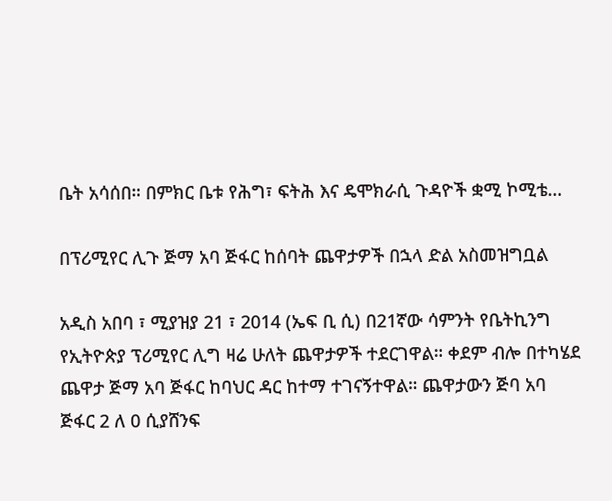ቤት አሳሰበ። በምክር ቤቱ የሕግ፣ ፍትሕ እና ዴሞክራሲ ጉዳዮች ቋሚ ኮሚቴ…

በፕሪሚየር ሊጉ ጅማ አባ ጅፋር ከሰባት ጨዋታዎች በኋላ ድል አስመዝግቧል

አዲስ አበባ ፣ ሚያዝያ 21 ፣ 2014 (ኤፍ ቢ ሲ) በ21ኛው ሳምንት የቤትኪንግ የኢትዮጵያ ፕሪሚየር ሊግ ዛሬ ሁለት ጨዋታዎች ተደርገዋል። ቀደም ብሎ በተካሄደ ጨዋታ ጅማ አባ ጅፋር ከባህር ዳር ከተማ ተገናኝተዋል። ጨዋታውን ጅባ አባ ጅፋር 2 ለ 0 ሲያሸንፍ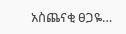አስጨናቂ ፀጋዬ…